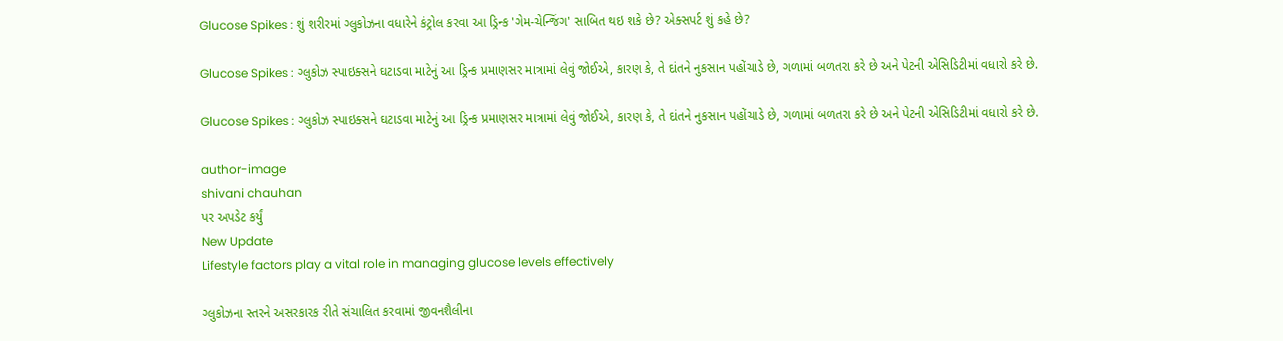Glucose Spikes : શું શરીરમાં ગ્લુકોઝના વધારેને કંટ્રોલ કરવા આ ડ્રિન્ક 'ગેમ-ચેન્જિંગ' સાબિત થઇ શકે છે? એક્સપર્ટ શું કહે છે?

Glucose Spikes : ગ્લુકોઝ સ્પાઇક્સને ઘટાડવા માટેનું આ ડ્રિન્ક પ્રમાણસર માત્રામાં લેવું જોઈએ, કારણ કે, તે દાંતને નુકસાન પહોંચાડે છે, ગળામાં બળતરા કરે છે અને પેટની એસિડિટીમાં વધારો કરે છે.

Glucose Spikes : ગ્લુકોઝ સ્પાઇક્સને ઘટાડવા માટેનું આ ડ્રિન્ક પ્રમાણસર માત્રામાં લેવું જોઈએ, કારણ કે, તે દાંતને નુકસાન પહોંચાડે છે, ગળામાં બળતરા કરે છે અને પેટની એસિડિટીમાં વધારો કરે છે.

author-image
shivani chauhan
પર અપડેટ કર્યું
New Update
Lifestyle factors play a vital role in managing glucose levels effectively

ગ્લુકોઝના સ્તરને અસરકારક રીતે સંચાલિત કરવામાં જીવનશૈલીના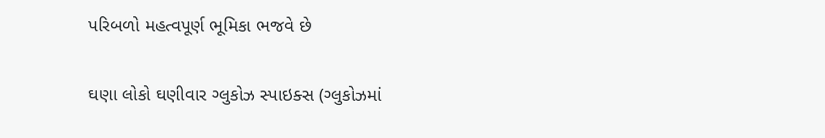પરિબળો મહત્વપૂર્ણ ભૂમિકા ભજવે છે

ઘણા લોકો ઘણીવાર ગ્લુકોઝ સ્પાઇક્સ (ગ્લુકોઝમાં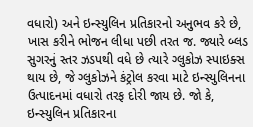વધારો) અને ઇન્સ્યુલિન પ્રતિકારનો અનુભવ કરે છે, ખાસ કરીને ભોજન લીધા પછી તરત જ. જ્યારે બ્લડ સુગરનું સ્તર ઝડપથી વધે છે ત્યારે ગ્લુકોઝ સ્પાઇક્સ થાય છે, જે ગ્લુકોઝને કંટ્રોલ કરવા માટે ઇન્સ્યુલિનના ઉત્પાદનમાં વધારો તરફ દોરી જાય છે. જો કે, ઇન્સ્યુલિન પ્રતિકારના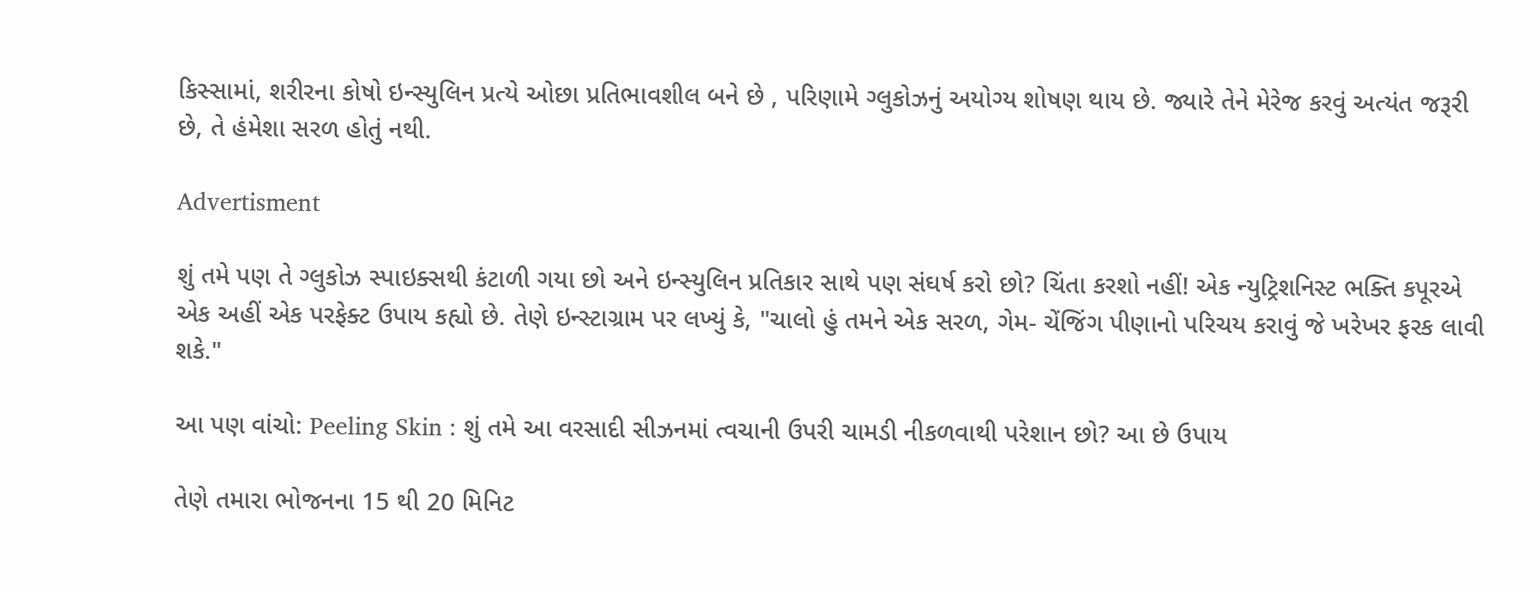કિસ્સામાં, શરીરના કોષો ઇન્સ્યુલિન પ્રત્યે ઓછા પ્રતિભાવશીલ બને છે , પરિણામે ગ્લુકોઝનું અયોગ્ય શોષણ થાય છે. જ્યારે તેને મેરેજ કરવું અત્યંત જરૂરી છે, તે હંમેશા સરળ હોતું નથી.

Advertisment

શું તમે પણ તે ગ્લુકોઝ સ્પાઇક્સથી કંટાળી ગયા છો અને ઇન્સ્યુલિન પ્રતિકાર સાથે પણ સંઘર્ષ કરો છો? ચિંતા કરશો નહીં! એક ન્યુટ્રિશનિસ્ટ ભક્તિ કપૂરએ એક અહીં એક પરફેક્ટ ઉપાય કહ્યો છે. તેણે ઇન્સ્ટાગ્રામ પર લખ્યું કે, "ચાલો હું તમને એક સરળ, ગેમ- ચેંજિંગ પીણાનો પરિચય કરાવું જે ખરેખર ફરક લાવી શકે."

આ પણ વાંચો: Peeling Skin : શું તમે આ વરસાદી સીઝનમાં ત્વચાની ઉપરી ચામડી નીકળવાથી પરેશાન છો? આ છે ઉપાય

તેણે તમારા ભોજનના 15 થી 20 મિનિટ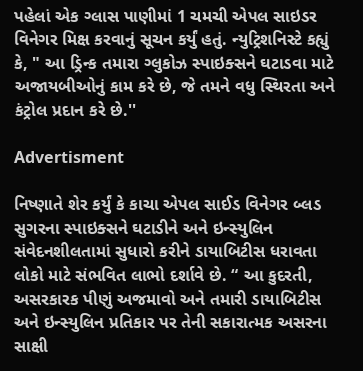પહેલાં એક ગ્લાસ પાણીમાં 1 ચમચી એપલ સાઇડર વિનેગર મિક્ષ કરવાનું સૂચન કર્યું હતું. ન્યુટ્રિશનિસ્ટે કહ્યું કે, " આ ડ્રિન્ક તમારા ગ્લુકોઝ સ્પાઇક્સને ઘટાડવા માટે અજાયબીઓનું કામ કરે છે, જે તમને વધુ સ્થિરતા અને કંટ્રોલ પ્રદાન કરે છે.''

Advertisment

નિષ્ણાતે શેર કર્યું કે કાચા એપલ સાઈડ વિનેગર બ્લડ સુગરના સ્પાઇક્સને ઘટાડીને અને ઇન્સ્યુલિન સંવેદનશીલતામાં સુધારો કરીને ડાયાબિટીસ ધરાવતા લોકો માટે સંભવિત લાભો દર્શાવે છે. “ આ કુદરતી, અસરકારક પીણું અજમાવો અને તમારી ડાયાબિટીસ અને ઇન્સ્યુલિન પ્રતિકાર પર તેની સકારાત્મક અસરના સાક્ષી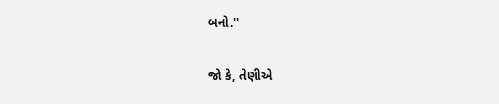બનો.''

જો કે, તેણીએ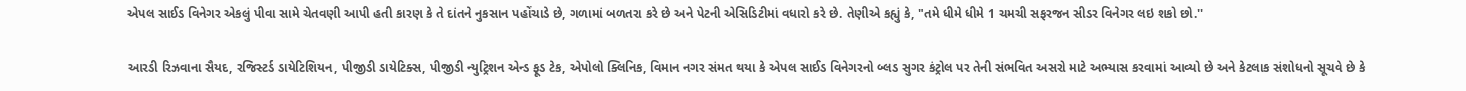એપલ સાઈડ વિનેગર એકલું પીવા સામે ચેતવણી આપી હતી કારણ કે તે દાંતને નુકસાન પહોંચાડે છે, ગળામાં બળતરા કરે છે અને પેટની એસિડિટીમાં વધારો કરે છે. તેણીએ કહ્યું કે, "તમે ધીમે ધીમે 1 ચમચી સફરજન સીડર વિનેગર લઇ શકો છો.''

આરડી રિઝવાના સૈયદ, રજિસ્ટર્ડ ડાયેટિશિયન, પીજીડી ડાયેટિક્સ, પીજીડી ન્યુટ્રિશન એન્ડ ફૂડ ટેક, એપોલો ક્લિનિક, વિમાન નગર સંમત થયા કે એપલ સાઈડ વિનેગરનો બ્લડ સુગર કંટ્રોલ પર તેની સંભવિત અસરો માટે અભ્યાસ કરવામાં આવ્યો છે અને કેટલાક સંશોધનો સૂચવે છે કે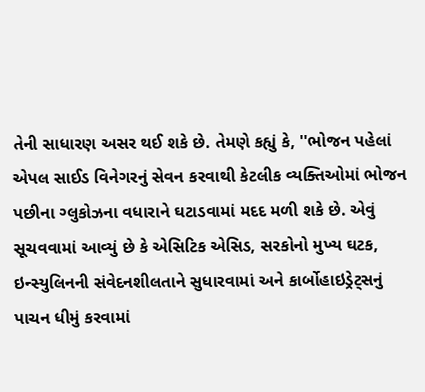તેની સાધારણ અસર થઈ શકે છે. તેમણે કહ્યું કે, ''ભોજન પહેલાં એપલ સાઈડ વિનેગરનું સેવન કરવાથી કેટલીક વ્યક્તિઓમાં ભોજન પછીના ગ્લુકોઝના વધારાને ઘટાડવામાં મદદ મળી શકે છે. એવું સૂચવવામાં આવ્યું છે કે એસિટિક એસિડ, સરકોનો મુખ્ય ઘટક, ઇન્સ્યુલિનની સંવેદનશીલતાને સુધારવામાં અને કાર્બોહાઇડ્રેટ્સનું પાચન ધીમું કરવામાં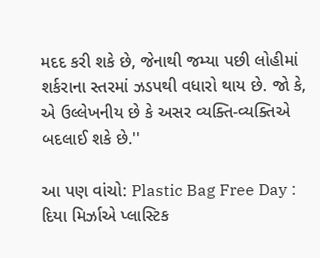મદદ કરી શકે છે, જેનાથી જમ્યા પછી લોહીમાં શર્કરાના સ્તરમાં ઝડપથી વધારો થાય છે. જો કે, એ ઉલ્લેખનીય છે કે અસર વ્યક્તિ-વ્યક્તિએ બદલાઈ શકે છે.''

આ પણ વાંચો: Plastic Bag Free Day : દિયા મિર્ઝાએ પ્લાસ્ટિક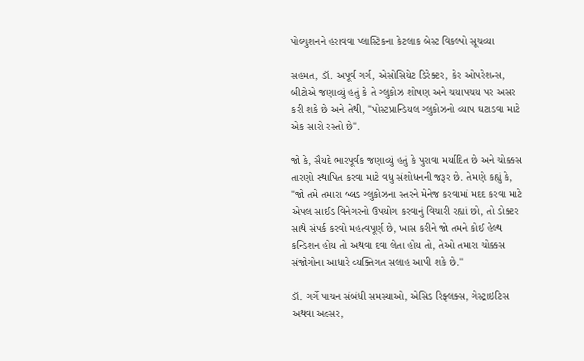પોલ્યુશનને હરાવવા પ્લાસ્ટિકના કેટલાક બેસ્ટ વિકલ્પો સૂચવ્યા

સહમત, ડૉ. અપૂર્વ ગર્ગ, એસોસિયેટ ડિરેક્ટર, કેર ઓપરેશન્સ, બીટોએ જણાવ્યું હતું કે તે ગ્લુકોઝ શોષણ અને ચયાપચય પર અસર કરી શકે છે અને તેથી, "પોસ્ટપ્રાન્ડિયલ ગ્લુકોઝનો વ્યાપ ઘટાડવા માટે એક સારો રસ્તો છે".

જો કે, સૈયદે ભારપૂર્વક જણાવ્યું હતું કે પુરાવા મર્યાદિત છે અને ચોક્કસ તારણો સ્થાપિત કરવા માટે વધુ સંશોધનની જરૂર છે. તેમણે કહ્યું કે, "જો તમે તમારા બ્લડ ગ્લુકોઝના સ્તરને મેનેજ કરવામાં મદદ કરવા માટે એપલ સાઈડ વિનેગરનો ઉપયોગ કરવાનું વિચારી રહ્યાં છો, તો ડોક્ટર સાથે સંપર્ક કરવો મહત્વપૂર્ણ છે, ખાસ કરીને જો તમને કોઈ હેલ્થ કન્ડિશન હોય તો અથવા દવા લેતા હોય તો, તેઓ તમારા ચોક્કસ સંજોગોના આધારે વ્યક્તિગત સલાહ આપી શકે છે.''

ડૉ. ગર્ગે પાચન સંબંધી સમસ્યાઓ, એસિડ રિફ્લક્સ, ગેસ્ટ્રાઇટિસ અથવા અલ્સર,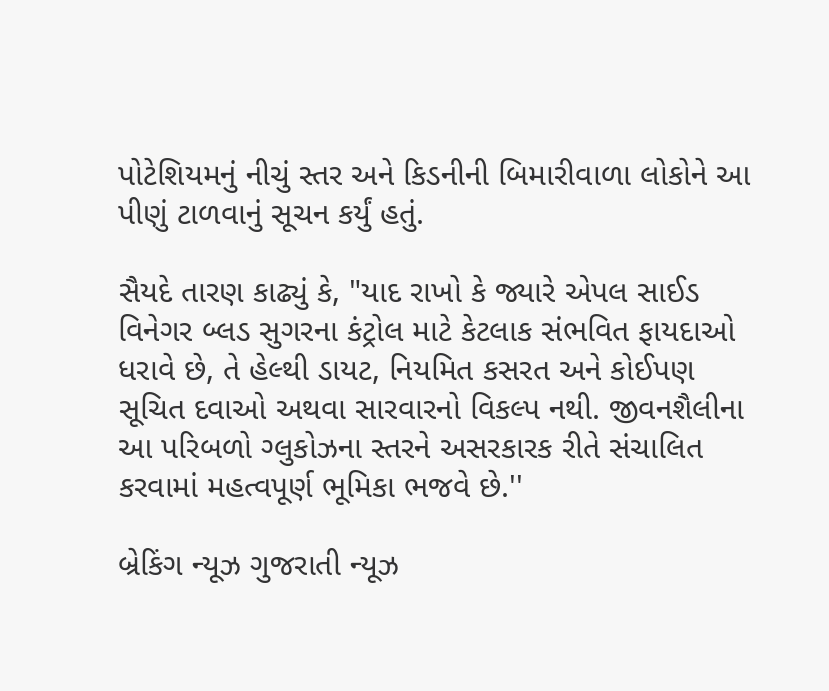પોટેશિયમનું નીચું સ્તર અને કિડનીની બિમારીવાળા લોકોને આ પીણું ટાળવાનું સૂચન કર્યું હતું.

સૈયદે તારણ કાઢ્યું કે, "યાદ રાખો કે જ્યારે એપલ સાઈડ વિનેગર બ્લડ સુગરના કંટ્રોલ માટે કેટલાક સંભવિત ફાયદાઓ ધરાવે છે, તે હેલ્થી ડાયટ, નિયમિત કસરત અને કોઈપણ સૂચિત દવાઓ અથવા સારવારનો વિકલ્પ નથી. જીવનશૈલીના આ પરિબળો ગ્લુકોઝના સ્તરને અસરકારક રીતે સંચાલિત કરવામાં મહત્વપૂર્ણ ભૂમિકા ભજવે છે.''

બ્રેકિંગ ન્યૂઝ ગુજરાતી ન્યૂઝ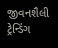જીવનશૈલી ટ્રેન્ડિંગ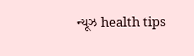ન્યૂઝ health tips